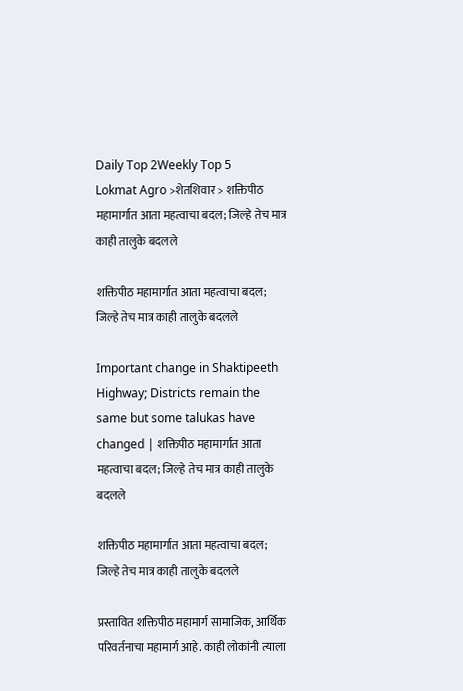Daily Top 2Weekly Top 5
Lokmat Agro >शेतशिवार > शक्तिपीठ महामार्गात आता महत्वाचा बदल; जिल्हे तेच मात्र काही तालुके बदलले

शक्तिपीठ महामार्गात आता महत्वाचा बदल; जिल्हे तेच मात्र काही तालुके बदलले

Important change in Shaktipeeth Highway; Districts remain the same but some talukas have changed | शक्तिपीठ महामार्गात आता महत्वाचा बदल; जिल्हे तेच मात्र काही तालुके बदलले

शक्तिपीठ महामार्गात आता महत्वाचा बदल; जिल्हे तेच मात्र काही तालुके बदलले

प्रस्तावित शक्तिपीठ महामार्ग सामाजिक, आर्थिक परिवर्तनाचा महामार्ग आहे. काही लोकांनी त्याला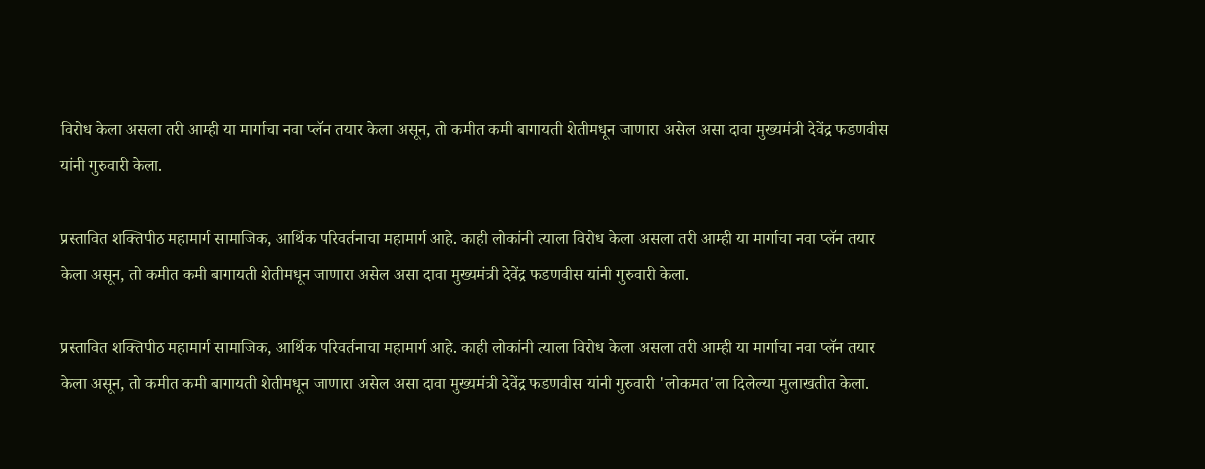विरोध केला असला तरी आम्ही या मार्गाचा नवा प्लॅन तयार केला असून, तो कमीत कमी बागायती शेतीमधून जाणारा असेल असा दावा मुख्यमंत्री देवेंद्र फडणवीस यांनी गुरुवारी केला.

प्रस्तावित शक्तिपीठ महामार्ग सामाजिक, आर्थिक परिवर्तनाचा महामार्ग आहे. काही लोकांनी त्याला विरोध केला असला तरी आम्ही या मार्गाचा नवा प्लॅन तयार केला असून, तो कमीत कमी बागायती शेतीमधून जाणारा असेल असा दावा मुख्यमंत्री देवेंद्र फडणवीस यांनी गुरुवारी केला.

प्रस्तावित शक्तिपीठ महामार्ग सामाजिक, आर्थिक परिवर्तनाचा महामार्ग आहे. काही लोकांनी त्याला विरोध केला असला तरी आम्ही या मार्गाचा नवा प्लॅन तयार केला असून, तो कमीत कमी बागायती शेतीमधून जाणारा असेल असा दावा मुख्यमंत्री देवेंद्र फडणवीस यांनी गुरुवारी 'लोकमत'ला दिलेल्या मुलाखतीत केला.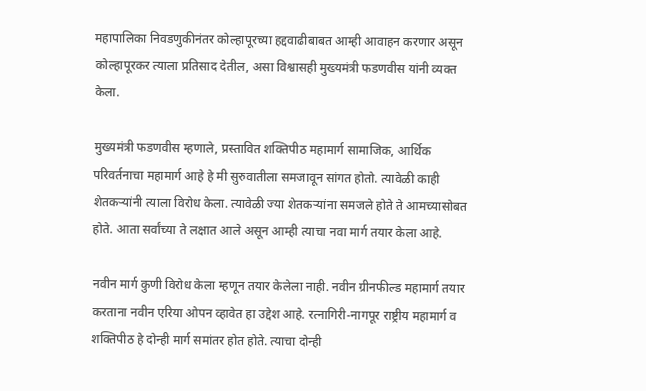महापालिका निवडणुकीनंतर कोल्हापूरच्या हद्दवाढीबाबत आम्ही आवाहन करणार असून कोल्हापूरकर त्याला प्रतिसाद देतील, असा विश्वासही मुख्यमंत्री फडणवीस यांनी व्यक्त केला.

मुख्यमंत्री फडणवीस म्हणाले, प्रस्तावित शक्तिपीठ महामार्ग सामाजिक, आर्थिक परिवर्तनाचा महामार्ग आहे हे मी सुरुवातीला समजावून सांगत होतो. त्यावेळी काही शेतकऱ्यांनी त्याला विरोध केला. त्यावेळी ज्या शेतकऱ्यांना समजले होते ते आमच्यासोबत होते. आता सर्वांच्या ते लक्षात आले असून आम्ही त्याचा नवा मार्ग तयार केला आहे.

नवीन मार्ग कुणी विरोध केला म्हणून तयार केलेला नाही. नवीन ग्रीनफील्ड महामार्ग तयार करताना नवीन एरिया ओपन व्हावेत हा उद्देश आहे. रत्नागिरी-नागपूर राष्ट्रीय महामार्ग व शक्तिपीठ हे दोन्ही मार्ग समांतर होत होते. त्याचा दोन्ही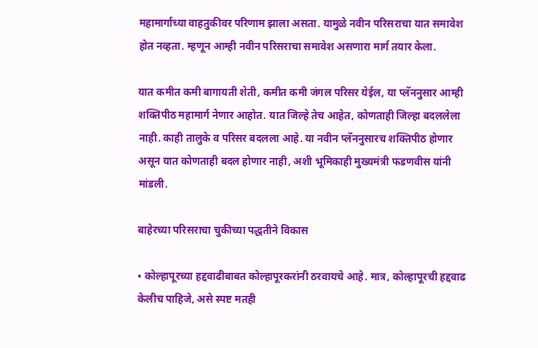महामार्गाच्या वाहतुकीवर परिणाम झाला असता. यामुळे नवीन परिसराचा यात समावेश होत नव्हता. म्हणून आम्ही नवीन परिसराचा समावेश असणारा मार्ग तयार केला.

यात कमीत कमी बागायती शेती, कमीत कमी जंगल परिसर येईल, या प्लॅननुसार आम्ही शक्तिपीठ महामार्ग नेणार आहोत. यात जिल्हे तेच आहेत, कोणताही जिल्हा बदललेला नाही. काही तालुके व परिसर बदलला आहे. या नवीन प्लॅननुसारच शक्तिपीठ होणार असून यात कोणताही बदल होणार नाही, अशी भूमिकाही मुख्यमंत्री फडणवीस यांनी मांडली.

बाहेरच्या परिसराचा चुकीच्या पद्धतीने विकास

• कोल्हापूरच्या हद्दवाढीबाबत कोल्हापूरकरांनी ठरवायचे आहे. मात्र, कोल्हापूरची हद्दवाढ केलीच पाहिजे, असे स्पष्ट मतही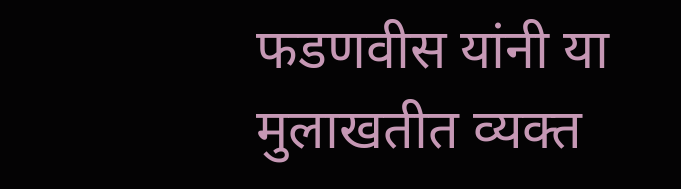फडणवीस यांनी या मुलाखतीत व्यक्त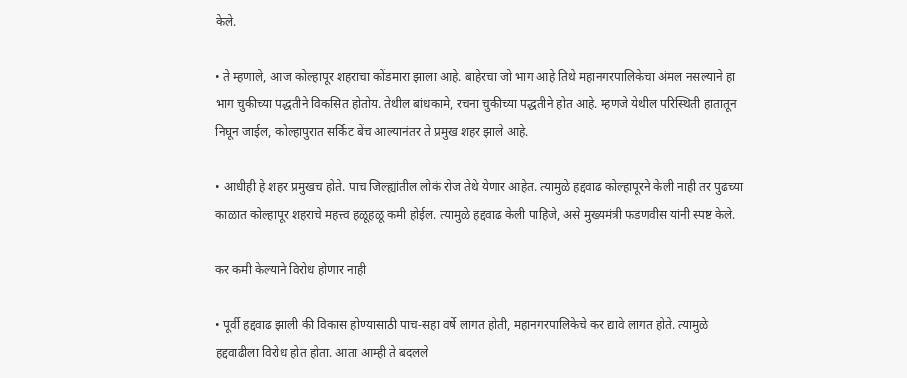केले.

• ते म्हणाले, आज कोल्हापूर शहराचा कोंडमारा झाला आहे. बाहेरचा जो भाग आहे तिथे महानगरपालिकेचा अंमल नसल्याने हा भाग चुकीच्या पद्धतीने विकसित होतोय. तेथील बांधकामे, रचना चुकीच्या पद्धतीने होत आहे. म्हणजे येथील परिस्थिती हातातून निघून जाईल, कोल्हापुरात सर्किट बेंच आल्यानंतर ते प्रमुख शहर झाले आहे.

• आधीही हे शहर प्रमुखच होते. पाच जिल्ह्यांतील लोकं रोज तेथे येणार आहेत. त्यामुळे हद्दवाढ कोल्हापूरने केली नाही तर पुढच्या काळात कोल्हापूर शहराचे महत्त्व हळूहळू कमी होईल. त्यामुळे हद्दवाढ केली पाहिजे, असे मुख्यमंत्री फडणवीस यांनी स्पष्ट केले.

कर कमी केल्याने विरोध होणार नाही

• पूर्वी हद्दवाढ झाली की विकास होण्यासाठी पाच-सहा वर्षे लागत होती, महानगरपालिकेचे कर द्यावे लागत होते. त्यामुळे हद्दवाढीला विरोध होत होता. आता आम्ही ते बदलले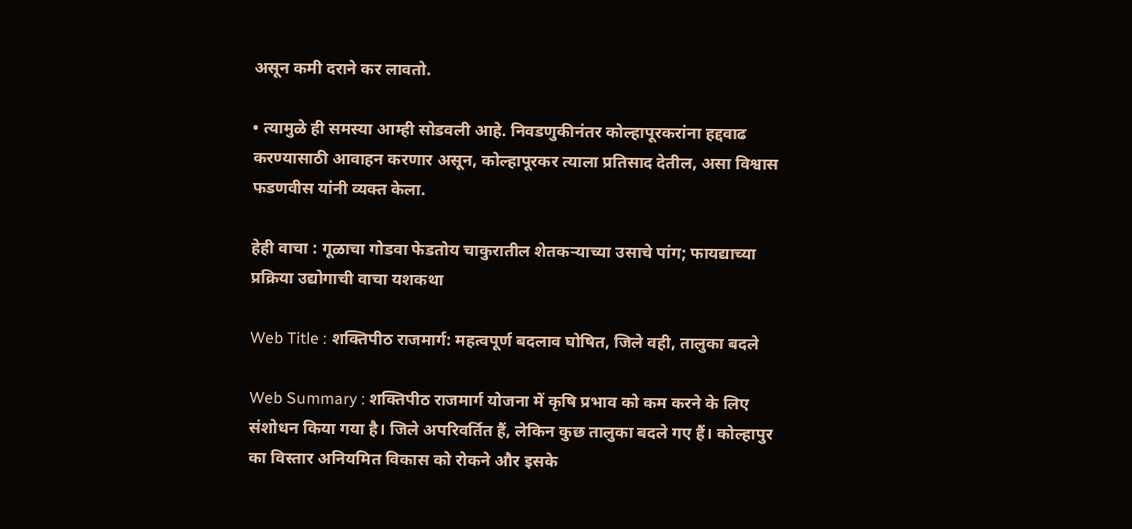असून कमी दराने कर लावतो.

• त्यामुळे ही समस्या आम्ही सोडवली आहे. निवडणुकीनंतर कोल्हापूरकरांना हद्दवाढ करण्यासाठी आवाहन करणार असून, कोल्हापूरकर त्याला प्रतिसाद देतील, असा विश्वास फडणवीस यांनी व्यक्त केला.

हेही वाचा : गूळाचा गोडवा फेडतोय चाकुरातील शेतकऱ्याच्या उसाचे पांग; फायद्याच्या प्रक्रिया उद्योगाची वाचा यशकथा

Web Title : शक्तिपीठ राजमार्ग: महत्वपूर्ण बदलाव घोषित, जिले वही, तालुका बदले

Web Summary : शक्तिपीठ राजमार्ग योजना में कृषि प्रभाव को कम करने के लिए संशोधन किया गया है। जिले अपरिवर्तित हैं, लेकिन कुछ तालुका बदले गए हैं। कोल्हापुर का विस्तार अनियमित विकास को रोकने और इसके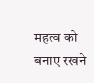महत्व को बनाए रखने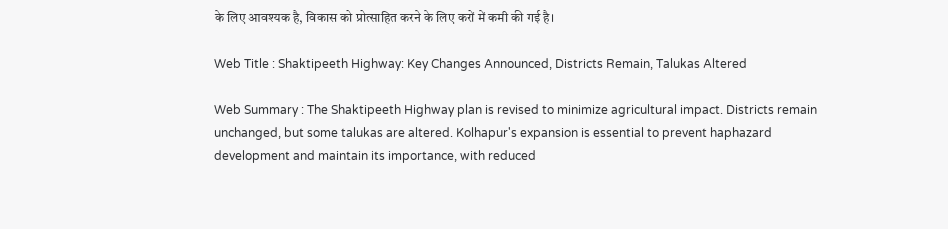के लिए आवश्यक है, विकास को प्रोत्साहित करने के लिए करों में कमी की गई है।

Web Title : Shaktipeeth Highway: Key Changes Announced, Districts Remain, Talukas Altered

Web Summary : The Shaktipeeth Highway plan is revised to minimize agricultural impact. Districts remain unchanged, but some talukas are altered. Kolhapur's expansion is essential to prevent haphazard development and maintain its importance, with reduced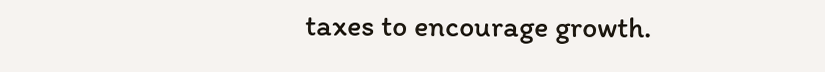taxes to encourage growth.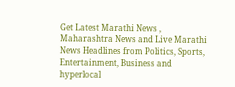Get Latest Marathi News , Maharashtra News and Live Marathi News Headlines from Politics, Sports, Entertainment, Business and hyperlocal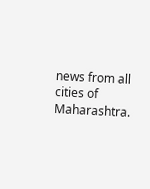news from all cities of Maharashtra.